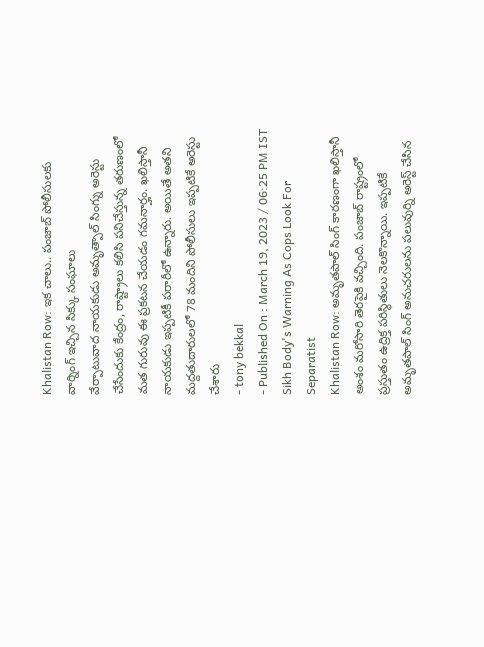Khalistan Row: ఇక చాలు.. పంజాబ్ పోలీసులకు వార్నింగ్ ఇచ్చిన సిక్కు సంఘాలు
వేర్పాటువాద నాయకుడు అమృత్పాల్ సింగ్ను అరెస్టు చేసేందుకు కేంద్రం, రాష్ట్రాలు కలిసి పనిచేస్తున్న తరుణంలో మత గురువు ఈ ప్రకటన చేయడం గమనార్హం. ఖలిస్తానీ నాయకుడు ఇప్పటికీ పరారీలో ఉన్నారు. అయితే అతని మద్దతుదారులలో 78 మందిని పోలీసులు ఇప్పటికే అరెస్టు చేశారు
- tony bekkal
- Published On : March 19, 2023 / 06:25 PM IST
Sikh Body's Warning As Cops Look For Separatist
Khalistan Row: అమృతపాల్ సింగ్ కారణంగా ఖలిస్తానీ అంశం మరోసారి తెరపైకి వచ్చింది. పంజాబ్ రాష్ట్రంలో ప్రస్తుతం ఉద్రిక్త పరిస్థితులు నెలకొన్నాయి. ఇప్పటికే అమృతపాల్ సింగ్ అనుచరులను పలువుర్ని అరెస్ట్ చేసిన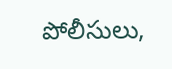పోలీసులు,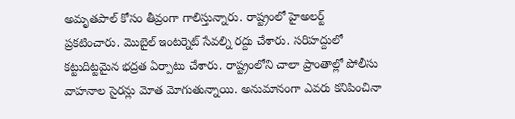అమృతపాల్ కోసం తీవ్రంగా గాలిస్తున్నారు. రాష్ట్రంలో హైఅలర్ట్ ప్రకటించారు. మొబైల్ ఇంటర్నెట్ సేవల్ని రద్దు చేశారు. సరిహద్దులో కట్టుదిట్టమైన భద్రత ఏర్పాటు చేశారు. రాష్ట్రంలోని చాలా ప్రాంతాల్లో పోలీసు వాహనాల సైరన్లు మోత మోగుతున్నాయి. అనుమానంగా ఎవరు కనిపించినా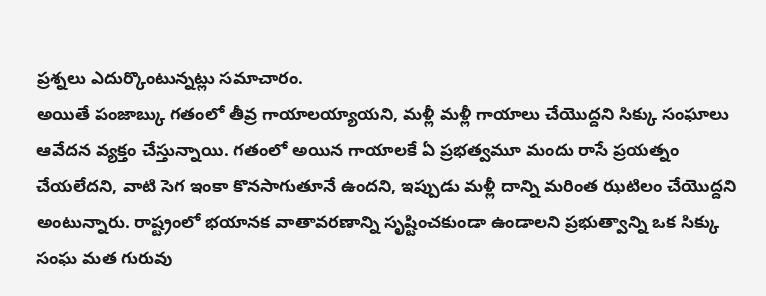ప్రశ్నలు ఎదుర్కొంటున్నట్లు సమాచారం.
అయితే పంజాబ్కు గతంలో తీవ్ర గాయాలయ్యాయని, మళ్లీ మళ్లీ గాయాలు చేయొద్దని సిక్కు సంఘాలు ఆవేదన వ్యక్తం చేస్తున్నాయి. గతంలో అయిన గాయాలకే ఏ ప్రభత్వమూ మందు రాసే ప్రయత్నం చేయలేదని, వాటి సెగ ఇంకా కొనసాగుతూనే ఉందని, ఇప్పుడు మళ్లీ దాన్ని మరింత ఝటిలం చేయొద్దని అంటున్నారు. రాష్ట్రంలో భయానక వాతావరణాన్ని సృష్టించకుండా ఉండాలని ప్రభుత్వాన్ని ఒక సిక్కు సంఘ మత గురువు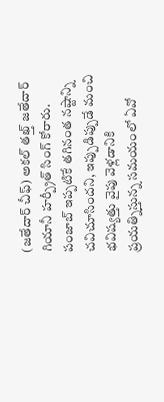(జతేదార్ చీఫ్) అకల్ తఖ్త్ జతేదార్ గియానీ హర్ప్రీత్ సింగ్ కోరారు. పంజాబ్ ఇప్పటికే తగినంత నష్టాన్ని చవిచూసిందని, ఇప్పుడిప్పుడే మంచి భవిష్యత్తు వైపు వెళ్లడానికి ప్రయత్నిస్తున్న సమయంలో ఏవో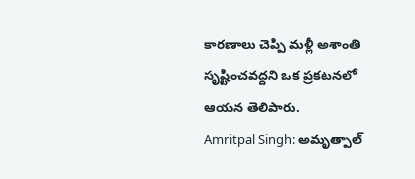కారణాలు చెప్పి మళ్లీ అశాంతి సృష్టించవద్దని ఒక ప్రకటనలో ఆయన తెలిపారు.
Amritpal Singh: అమృత్పాల్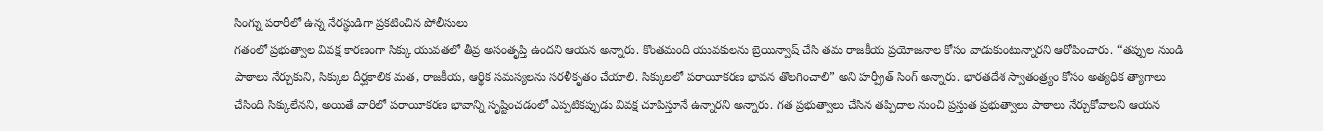సింగ్ను పరారీలో ఉన్న నేరస్థుడిగా ప్రకటించిన పోలీసులు
గతంలో ప్రభుత్వాల వివక్ష కారణంగా సిక్కు యువతలో తీవ్ర అసంతృప్తి ఉందని ఆయన అన్నారు. కొంతమంది యువకులను బ్రెయిన్వాష్ చేసి తమ రాజకీయ ప్రయోజనాల కోసం వాడుకుంటున్నారని ఆరోపించారు. “తప్పుల నుండి పాఠాలు నేర్చుకుని, సిక్కుల దీర్ఘకాలిక మత, రాజకీయ, ఆర్థిక సమస్యలను సరళీకృతం చేయాలి. సిక్కులలో పరాయీకరణ భావన తొలగించాలి” అని హర్ప్రీత్ సింగ్ అన్నారు. భారతదేశ స్వాతంత్ర్యం కోసం అత్యధిక త్యాగాలు చేసింది సిక్కులేనని, అయితే వారిలో పరాయీకరణ భావాన్ని సృష్టించడంలో ఎప్పటికప్పుడు వివక్ష చూపిస్తూనే ఉన్నారని అన్నారు. గత ప్రభుత్వాలు చేసిన తప్పిదాల నుంచి ప్రస్తుత ప్రభుత్వాలు పాఠాలు నేర్చుకోవాలని ఆయన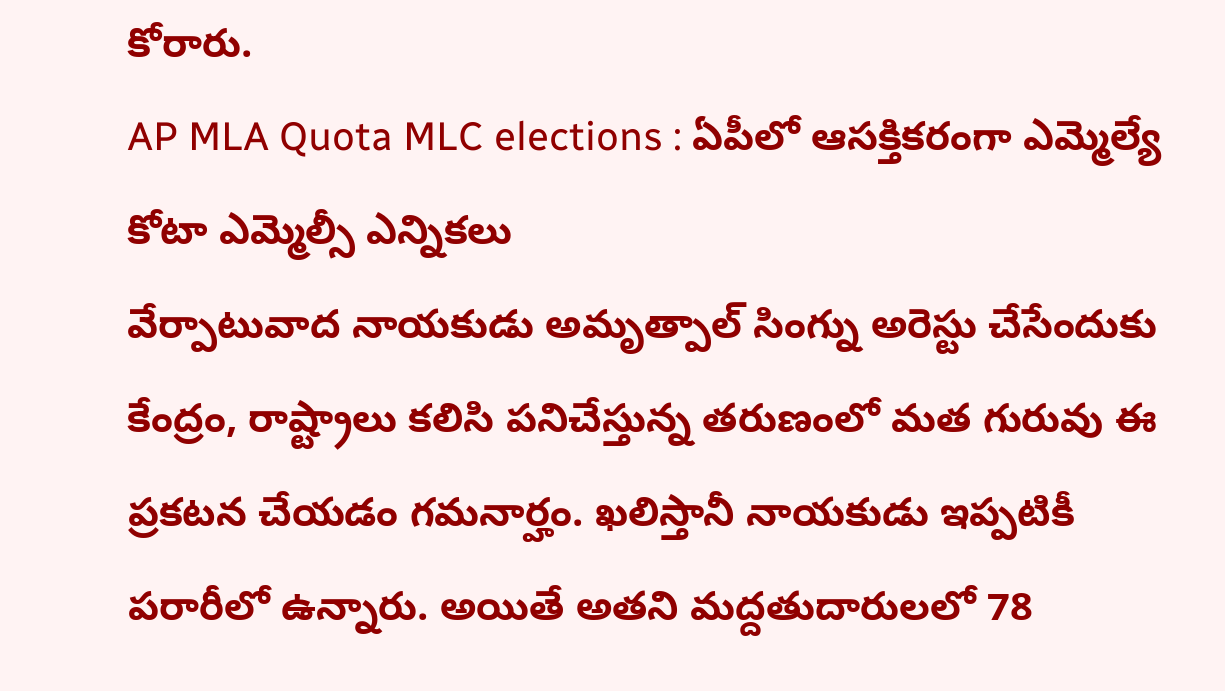కోరారు.
AP MLA Quota MLC elections : ఏపీలో ఆసక్తికరంగా ఎమ్మెల్యే కోటా ఎమ్మెల్సీ ఎన్నికలు
వేర్పాటువాద నాయకుడు అమృత్పాల్ సింగ్ను అరెస్టు చేసేందుకు కేంద్రం, రాష్ట్రాలు కలిసి పనిచేస్తున్న తరుణంలో మత గురువు ఈ ప్రకటన చేయడం గమనార్హం. ఖలిస్తానీ నాయకుడు ఇప్పటికీ పరారీలో ఉన్నారు. అయితే అతని మద్దతుదారులలో 78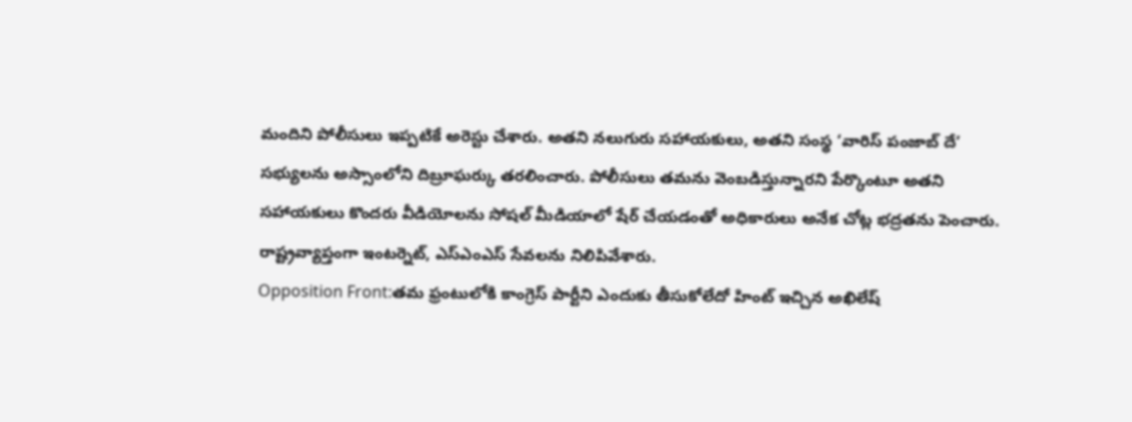మందిని పోలీసులు ఇప్పటికే అరెస్టు చేశారు. అతని నలుగురు సహాయకులు, అతని సంస్థ ‘వారిస్ పంజాబ్ దే’ సభ్యులను అస్సాంలోని దిబ్రూఘర్కు తరలించారు. పోలీసులు తమను వెంబడిస్తున్నారని పేర్కొంటూ అతని సహాయకులు కొందరు వీడియోలను సోషల్ మీడియాలో షేర్ చేయడంతో అధికారులు అనేక చోట్ల భద్రతను పెంచారు. రాష్ట్రవ్యాప్తంగా ఇంటర్నెట్, ఎస్ఎంఎస్ సేవలను నిలిపివేశారు.
Opposition Front:తమ ఫ్రంటులోకి కాంగ్రెస్ పార్టీని ఎందుకు తీసుకోలేదో హింట్ ఇచ్చిన అఖిలేష్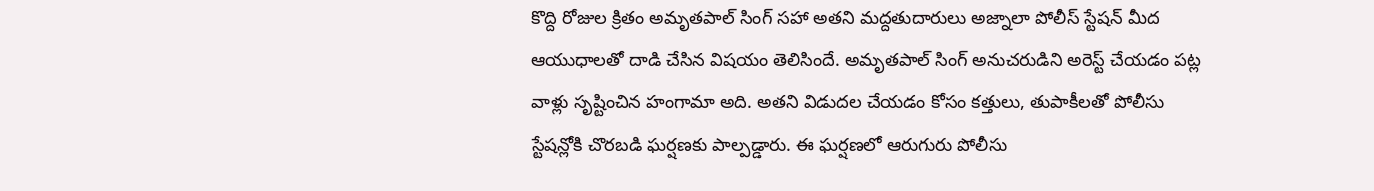కొద్ది రోజుల క్రితం అమృతపాల్ సింగ్ సహా అతని మద్దతుదారులు అజ్నాలా పోలీస్ స్టేషన్ మీద ఆయుధాలతో దాడి చేసిన విషయం తెలిసిందే. అమృతపాల్ సింగ్ అనుచరుడిని అరెస్ట్ చేయడం పట్ల వాళ్లు సృష్టించిన హంగామా అది. అతని విడుదల చేయడం కోసం కత్తులు, తుపాకీలతో పోలీసు స్టేషన్లోకి చొరబడి ఘర్షణకు పాల్పడ్డారు. ఈ ఘర్షణలో ఆరుగురు పోలీసు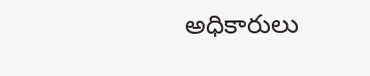అధికారులు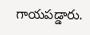గాయపడ్డారు.